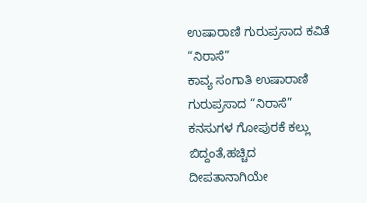ಉಷಾರಾಣಿ ಗುರುಪ್ರಸಾದ ಕವಿತೆ “ನಿರಾಸೆ”
ಕಾವ್ಯ ಸಂಗಾತಿ ಉಷಾರಾಣಿ ಗುರುಪ್ರಸಾದ “ನಿರಾಸೆ” ಕನಸುಗಳ ಗೋಪುರಕೆ ಕಲ್ಲು ಬಿದ್ದಂತೆ,ಹಚ್ಚಿದ ದೀಪತಾನಾಗಿಯೇ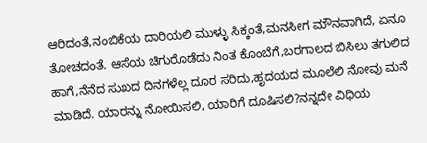ಆರಿದಂತೆ,ನಂಬಿಕೆಯ ದಾರಿಯಲಿ ಮುಳ್ಳು ಸಿಕ್ಕಂತೆ,ಮನಸೀಗ ಮೌನವಾಗಿದೆ, ಏನೂ ತೋಚದಂತೆ. ಆಸೆಯ ಚಿಗುರೊಡೆದು ನಿಂತ ಕೊಂಬೆಗೆ,ಬರಗಾಲದ ಬಿಸಿಲು ತಗುಲಿದ ಹಾಗೆ,ನೆನೆದ ಸುಖದ ದಿನಗಳೆಲ್ಲ ದೂರ ಸರಿದು,ಹೃದಯದ ಮೂಲೆಲಿ ನೋವು ಮನೆ ಮಾಡಿದೆ. ಯಾರನ್ನು ನೋಯಿಸಲಿ, ಯಾರಿಗೆ ದೂಷಿಸಲಿ?ನನ್ನದೇ ವಿಧಿಯ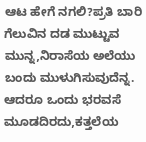ಆಟ ಹೇಗೆ ನಗಲಿ?ಪ್ರತಿ ಬಾರಿ ಗೆಲುವಿನ ದಡ ಮುಟ್ಟುವ ಮುನ್ನ,ನಿರಾಸೆಯ ಅಲೆಯು ಬಂದು ಮುಳುಗಿಸುವುದೆನ್ನ. ಆದರೂ ಒಂದು ಭರವಸೆ ಮೂಡದಿರದು,ಕತ್ತಲೆಯ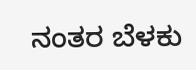ನಂತರ ಬೆಳಕು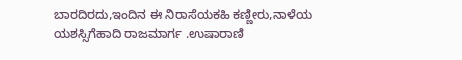ಬಾರದಿರದು,ಇಂದಿನ ಈ ನಿರಾಸೆಯಕಹಿ ಕಣ್ಣೀರು,ನಾಳೆಯ ಯಶಸ್ಸಿಗೆಹಾದಿ ರಾಜಮಾರ್ಗ .ಉಷಾರಾಣಿ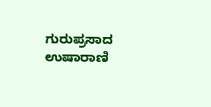ಗುರುಪ್ರಸಾದ
ಉಷಾರಾಣಿ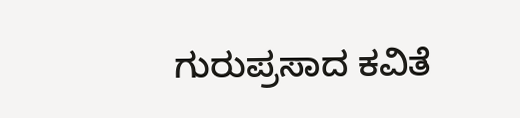ಗುರುಪ್ರಸಾದ ಕವಿತೆ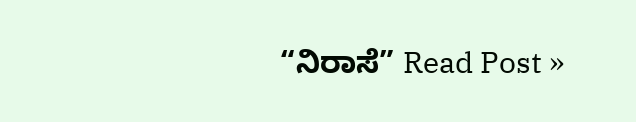“ನಿರಾಸೆ” Read Post »